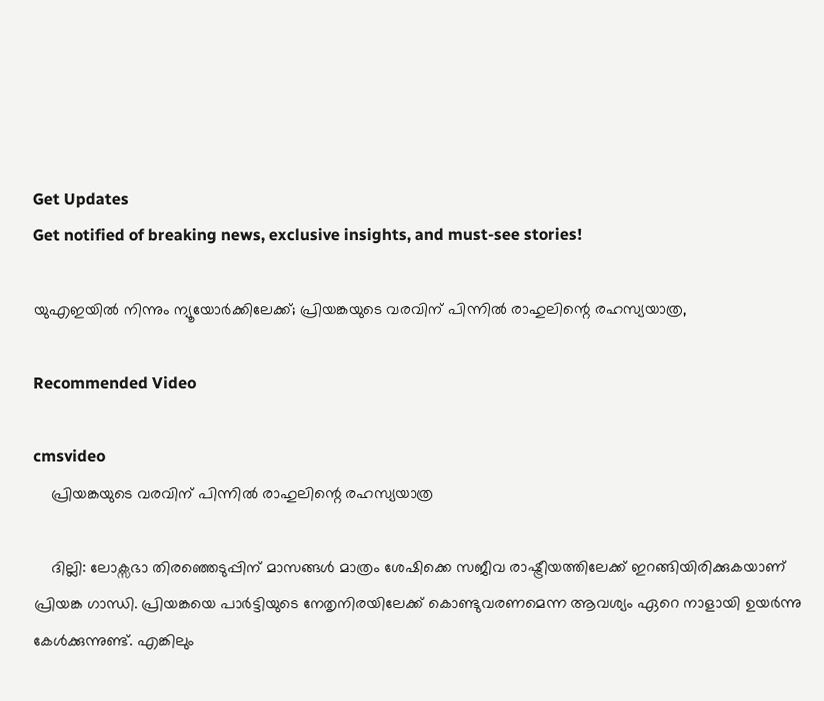Get Updates
Get notified of breaking news, exclusive insights, and must-see stories!

യുഎഇയിൽ നിന്നും ന്യൂയോർക്കിലേക്ക്; പ്രിയങ്കയുടെ വരവിന് പിന്നിൽ രാഹുലിന്റെ രഹസ്യയാത്ര,

Recommended Video

cmsvideo
    പ്രിയങ്കയുടെ വരവിന് പിന്നിൽ രാഹുലിന്റെ രഹസ്യയാത്ര

    ദില്ലി: ലോക്സഭാ തിരഞ്ഞെടുപ്പിന് മാസങ്ങൾ മാത്രം ശേഷിക്കെ സജീവ രാഷ്ട്രീയത്തിലേക്ക് ഇറങ്ങിയിരിക്കുകയാണ് പ്രിയങ്ക ഗാന്ധി. പ്രിയങ്കയെ പാർട്ടിയുടെ നേതൃനിരയിലേക്ക് കൊണ്ടുവരണമെന്ന ആവശ്യം ഏറെ നാളായി ഉയർന്നു കേൾക്കുന്നുണ്ട്. എങ്കിലും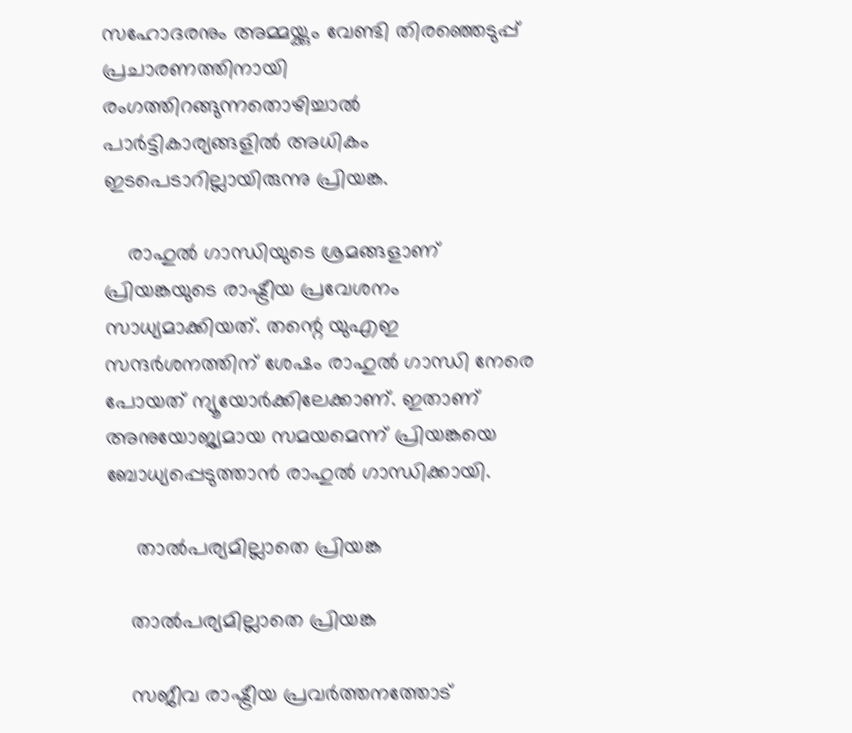സഹോദരനും അമ്മയ്ക്കും വേണ്ടി തിരഞ്ഞെടുപ്പ് പ്രചാരണത്തിനായി രംഗത്തിറങ്ങുന്നതൊഴിച്ചാൽ പാർട്ടികാര്യങ്ങളിൽ അധികം ഇടപെടാറില്ലായിരുന്നു പ്രിയങ്ക.

    രാഹുൽ ഗാന്ധിയുടെ ശ്രമങ്ങളാണ് പ്രിയങ്കയുടെ രാഷ്ട്രീയ പ്രവേശനം സാധ്യമാക്കിയത്. തന്റെ യുഎഇ സന്ദർശനത്തിന് ശേഷം രാഹുൽ ഗാന്ധി നേരെ പോയത് ന്യൂയോർക്കിലേക്കാണ്. ഇതാണ് അനുയോജ്യമായ സമയമെന്ന് പ്രിയങ്കയെ ബോധ്യപ്പെടുത്താൻ രാഹുൽ ഗാന്ധിക്കായി.

     താൽപര്യമില്ലാതെ പ്രിയങ്ക

    താൽപര്യമില്ലാതെ പ്രിയങ്ക

    സജീവ രാഷ്ട്രീയ പ്രവർത്തനത്തോട്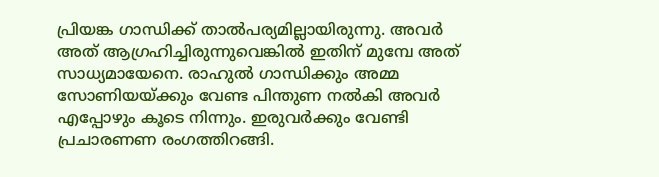പ്രിയങ്ക ഗാന്ധിക്ക് താൽപര്യമില്ലായിരുന്നു. അവർ അത് ആഗ്രഹിച്ചിരുന്നുവെങ്കിൽ ഇതിന് മുമ്പേ അത് സാധ്യമായേനെ. രാഹുൽ ഗാന്ധിക്കും അമ്മ സോണിയയ്ക്കും വേണ്ട പിന്തുണ നൽകി അവർ എപ്പോഴും കൂടെ നിന്നും. ഇരുവർക്കും വേണ്ടി പ്രചാരണണ രംഗത്തിറങ്ങി.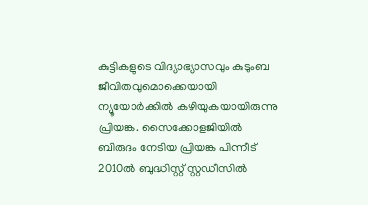കുട്ടികളുടെ വിദ്യാഭ്യാസവും കുടുംബ ജീവിതവുമൊക്കെയായി ന്യൂയോർക്കിൽ കഴിയുകയായിരുന്നു പ്രിയങ്ക. സൈക്കോളജിയിൽ ബിരുദം നേടിയ പ്രിയങ്ക പിന്നീട് 2010ൽ ബുദ്ധിസ്റ്റ് സ്റ്റഡീസിൽ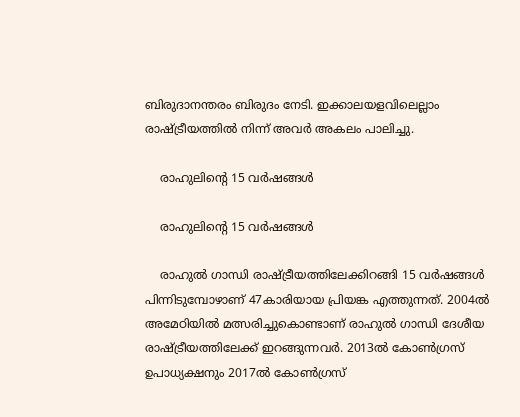ബിരുദാനന്തരം ബിരുദം നേടി. ഇക്കാലയളവിലെല്ലാം രാഷ്ട്രീയത്തിൽ നിന്ന് അവർ അകലം പാലിച്ചു.

    രാഹുലിന്റെ 15 വർഷങ്ങൾ

    രാഹുലിന്റെ 15 വർഷങ്ങൾ

    രാഹുൽ ഗാന്ധി രാഷ്ട്രീയത്തിലേക്കിറങ്ങി 15 വർഷങ്ങൾ പിന്നിടുമ്പോഴാണ് 47കാരിയായ പ്രിയങ്ക എത്തുന്നത്. 2004ൽ അമേഠിയിൽ മത്സരിച്ചുകൊണ്ടാണ് രാഹുൽ ഗാന്ധി ദേശീയ രാഷ്ട്രീയത്തിലേക്ക് ഇറങ്ങുന്നവർ. 2013ൽ കോൺഗ്രസ് ഉപാധ്യക്ഷനും 2017ൽ കോൺഗ്രസ്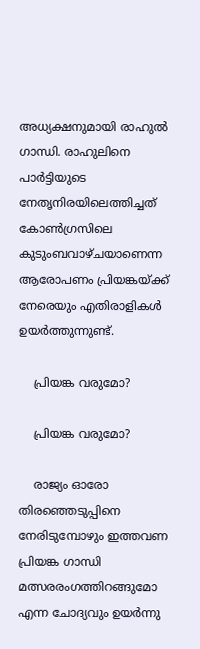അധ്യക്ഷനുമായി രാഹുൽ ഗാന്ധി. രാഹുലിനെ പാർട്ടിയുടെ നേതൃനിരയിലെത്തിച്ചത് കോൺഗ്രസിലെ കുടുംബവാഴ്ചയാണെന്ന ആരോപണം പ്രിയങ്കയ്ക്ക് നേരെയും എതിരാളികൾ ഉയർത്തുന്നുണ്ട്.

    പ്രിയങ്ക വരുമോ?

    പ്രിയങ്ക വരുമോ?

    രാജ്യം ഓരോ തിരഞ്ഞെടുപ്പിനെ നേരിടുമ്പോഴും ഇത്തവണ പ്രിയങ്ക ഗാന്ധി മത്സരരംഗത്തിറങ്ങുമോ എന്ന ചോദ്യവും ഉയർന്നു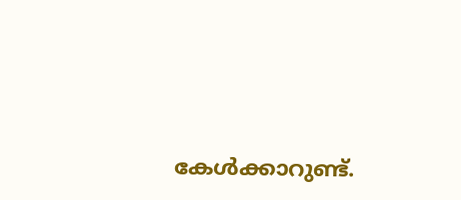കേൾക്കാറുണ്ട്.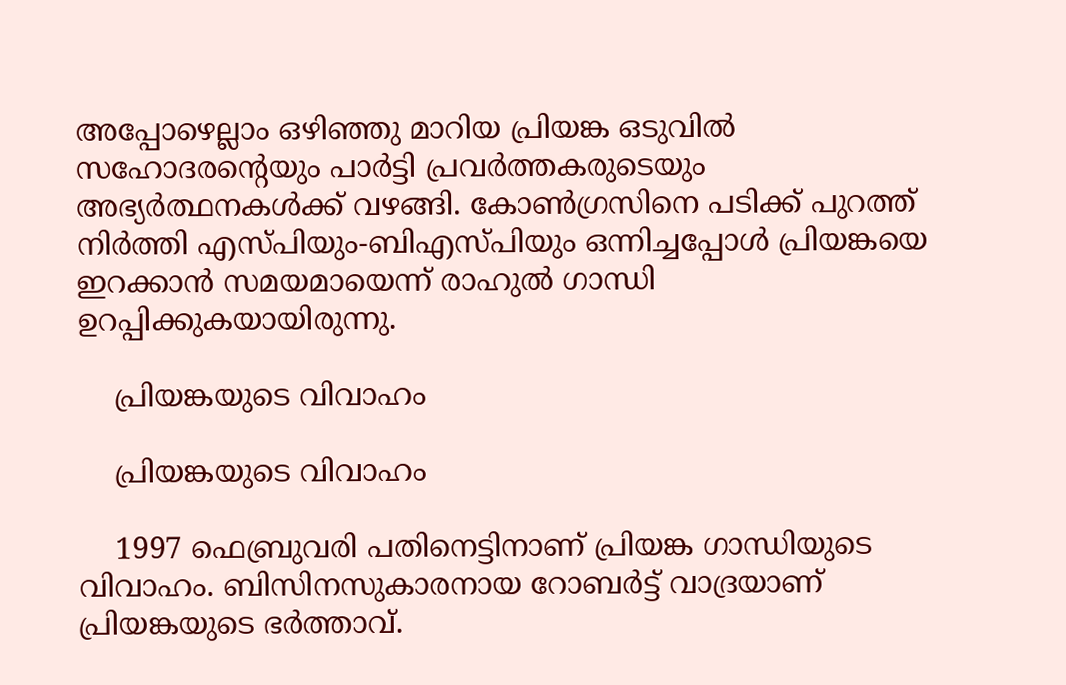അപ്പോഴെല്ലാം ഒഴിഞ്ഞു മാറിയ പ്രിയങ്ക ഒടുവിൽ സഹോദരന്റെയും പാർട്ടി പ്രവർത്തകരുടെയും അഭ്യർത്ഥനകൾക്ക് വഴങ്ങി. കോൺഗ്രസിനെ പടിക്ക് പുറത്ത് നിർത്തി എസ്പിയും-ബിഎസ്പിയും ഒന്നിച്ചപ്പോൾ പ്രിയങ്കയെ ഇറക്കാൻ സമയമായെന്ന് രാഹുൽ ഗാന്ധി ഉറപ്പിക്കുകയായിരുന്നു.

    പ്രിയങ്കയുടെ വിവാഹം

    പ്രിയങ്കയുടെ വിവാഹം

    1997 ഫെബ്രുവരി പതിനെട്ടിനാണ് പ്രിയങ്ക ഗാന്ധിയുടെ വിവാഹം. ബിസിനസുകാരനായ റോബർട്ട് വാദ്രയാണ് പ്രിയങ്കയുടെ ഭർത്താവ്.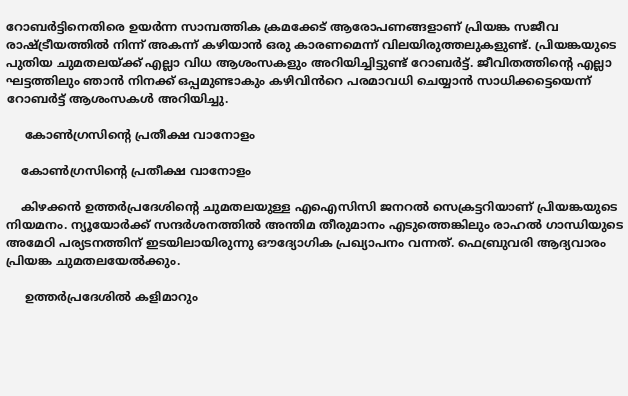റോബർട്ടിനെതിരെ ഉയർന്ന സാമ്പത്തിക ക്രമക്കേട് ആരോപണങ്ങളാണ് പ്രിയങ്ക സജീവ രാഷ്ട്രീയത്തിൽ നിന്ന് അകന്ന് കഴിയാൻ ഒരു കാരണമെന്ന് വിലയിരുത്തലുകളുണ്ട്. പ്രിയങ്കയുടെ പുതിയ ചുമതലയ്ക്ക് എല്ലാ വിധ ആശംസകളും അറിയിച്ചിട്ടുണ്ട് റോബർട്ട്. ജീവിതത്തിന്റെ എല്ലാ ഘട്ടത്തിലും ഞാൻ നിനക്ക് ഒപ്പമുണ്ടാകും കഴിവിൻ‌റെ പരമാവധി ചെയ്യാൻ സാധിക്കട്ടെയെന്ന് റോബർട്ട് ആശംസകൾ അറിയിച്ചു.

     കോൺഗ്രസിന്റെ പ്രതീക്ഷ വാനോളം

    കോൺഗ്രസിന്റെ പ്രതീക്ഷ വാനോളം

    കിഴക്കൻ ഉത്തർപ്രദേശിന്റെ ചുമതലയുള്ള എഐസിസി ജനറൽ സെക്രട്ടറിയാണ് പ്രിയങ്കയുടെ നിയമനം. ന്യൂയോർക്ക് സന്ദർശനത്തിൽ അന്തിമ തീരുമാനം എടുത്തെങ്കിലും രാഹൽ ഗാന്ധിയുടെ അമേഠി പര്യടനത്തിന് ഇടയിലായിരുന്നു ഔദ്യോഗിക പ്രഖ്യാപനം വന്നത്. ഫെബ്രുവരി ആദ്യവാരം പ്രിയങ്ക ചുമതലയേൽക്കും.

     ഉത്തർപ്രദേശിൽ കളിമാറും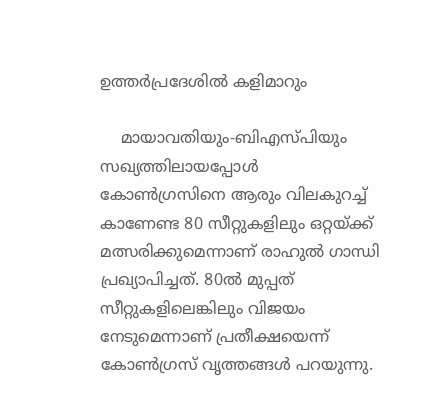ഉത്തർപ്രദേശിൽ കളിമാറും

    മായാവതിയും-ബിഎസ്പിയും സഖ്യത്തിലായപ്പോൾ കോൺഗ്രസിനെ ആരും വിലകുറച്ച് കാണേണ്ട 80 സീറ്റുകളിലും ഒറ്റയ്ക്ക് മത്സരിക്കുമെന്നാണ് രാഹുൽ ഗാന്ധി പ്രഖ്യാപിച്ചത്. 80ൽ മുപ്പത് സീറ്റുകളിലെങ്കിലും വിജയം നേടുമെന്നാണ് പ്രതീക്ഷയെന്ന് കോൺഗ്രസ് വൃത്തങ്ങൾ പറയുന്നു.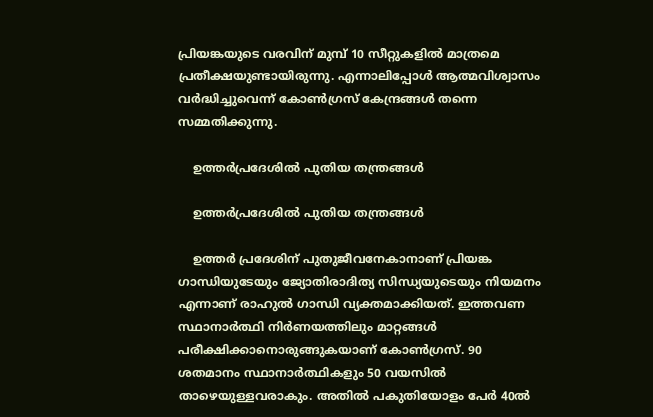പ്രിയങ്കയുടെ വരവിന് മുമ്പ് 10 സീറ്റുകളിൽ മാത്രമെ പ്രതീക്ഷയുണ്ടായിരുന്നു. എന്നാലിപ്പോൾ ആത്മവിശ്വാസം വർദ്ധിച്ചുവെന്ന് കോൺഗ്രസ് കേന്ദ്രങ്ങൾ തന്നെ സമ്മതിക്കുന്നു.

    ഉത്തർപ്രദേശിൽ പുതിയ തന്ത്രങ്ങൾ

    ഉത്തർപ്രദേശിൽ പുതിയ തന്ത്രങ്ങൾ

    ഉത്തർ പ്രദേശിന് പുതുജീവനേകാനാണ് പ്രിയങ്ക ഗാന്ധിയുടേയും ജ്യോതിരാദിത്യ സിന്ധ്യയുടെയും നിയമനം എന്നാണ് രാഹുൽ ഗാന്ധി വ്യക്തമാക്കിയത്. ഇത്തവണ സ്ഥാനാർത്ഥി നിർണയത്തിലും മാറ്റങ്ങൾ പരീക്ഷിക്കാനൊരുങ്ങുകയാണ് കോൺഗ്രസ്. 90 ശതമാനം സ്ഥാനാർത്ഥികളും 50 വയസിൽ താഴെയുള്ളവരാകും. അതിൽ പകുതിയോളം പേർ 40ൽ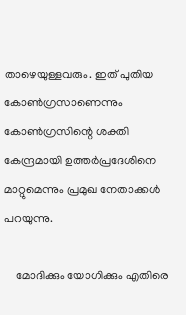താഴെയുള്ളവരും. ഇത് പുതിയ കോൺഗ്രസാണെന്നും കോൺഗ്രസിന്റെ ശക്തി കേന്ദ്രമായി ഉത്തർപ്രദേശിനെ മാറ്റുമെന്നും പ്രമുഖ നേതാക്കൾ പറയുന്നു.

    മോദിക്കും യോഗിക്കും എതിരെ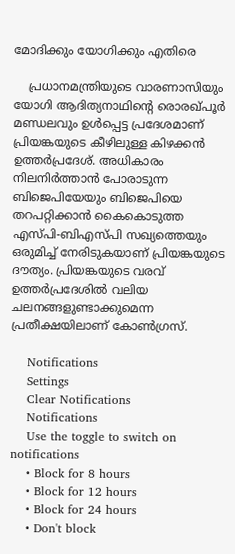മോദിക്കും യോഗിക്കും എതിരെ

    പ്രധാനമന്ത്രിയുടെ വാരണാസിയും യോഗി ആദിത്യനാഥിന്റെ രൊരഖ്പൂർ മണ്ഡലവും ഉൾപ്പെട്ട പ്രദേശമാണ് പ്രിയങ്കയുടെ കീഴിലുള്ള കിഴക്കൻ ഉത്തർപ്രദേശ്. അധികാരം നിലനിർത്താൻ പോരാടുന്ന ബിജെപിയേയും ബിജെപിയെ തറപറ്റിക്കാൻ കൈകൊടുത്ത എസ്പി-ബിഎസ്പി സഖ്യത്തെയും ഒരുമിച്ച് നേരിടുകയാണ് പ്രിയങ്കയുടെ ദൗത്യം. പ്രിയങ്കയുടെ വരവ് ഉത്തർപ്രദേശിൽ വലിയ ചലനങ്ങളുണ്ടാക്കുമെന്ന പ്രതീക്ഷയിലാണ് കോൺഗ്രസ്.

    Notifications
    Settings
    Clear Notifications
    Notifications
    Use the toggle to switch on notifications
    • Block for 8 hours
    • Block for 12 hours
    • Block for 24 hours
    • Don't block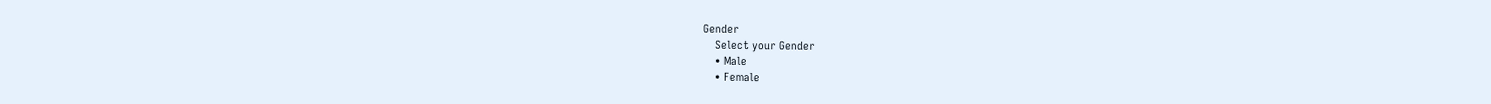Gender
    Select your Gender
    • Male
    • Female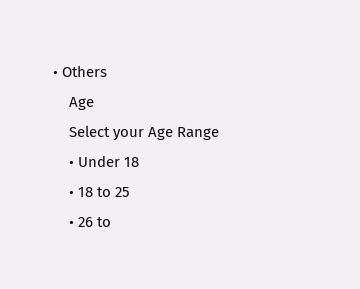• Others
    Age
    Select your Age Range
    • Under 18
    • 18 to 25
    • 26 to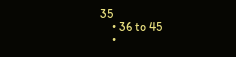35
    • 36 to 45
    •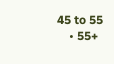45 to 55
    • 55+